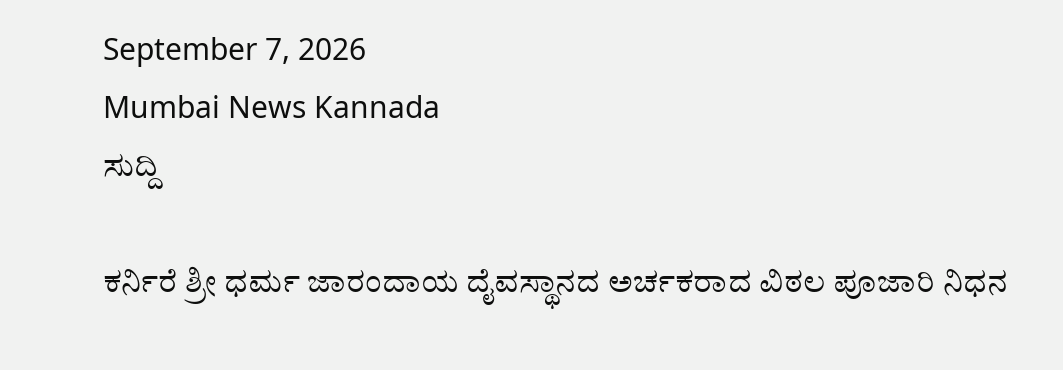September 7, 2026
Mumbai News Kannada
ಸುದ್ದಿ

ಕರ್ನಿರೆ ಶ್ರೀ ಧರ್ಮ ಜಾರಂದಾಯ ದೈವಸ್ಥಾನದ ಅರ್ಚಕರಾದ ವಿಠಲ ಪೂಜಾರಿ ನಿಧನ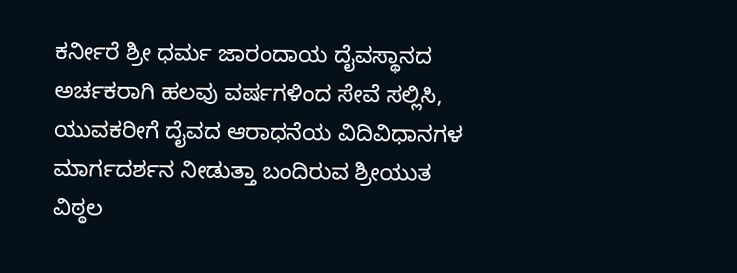ಕರ್ನೀರೆ ಶ್ರೀ ಧರ್ಮ ಜಾರಂದಾಯ ದೈವಸ್ಥಾನದ ಅರ್ಚಕರಾಗಿ ಹಲವು ವರ್ಷಗಳಿಂದ ಸೇವೆ ಸಲ್ಲಿಸಿ, ಯುವಕರೀಗೆ ದೈವದ ಆರಾಧನೆಯ ವಿದಿವಿಧಾನಗಳ ಮಾರ್ಗದರ್ಶನ ನೀಡುತ್ತಾ ಬಂದಿರುವ ಶ್ರೀಯುತ ವಿಠ್ಠಲ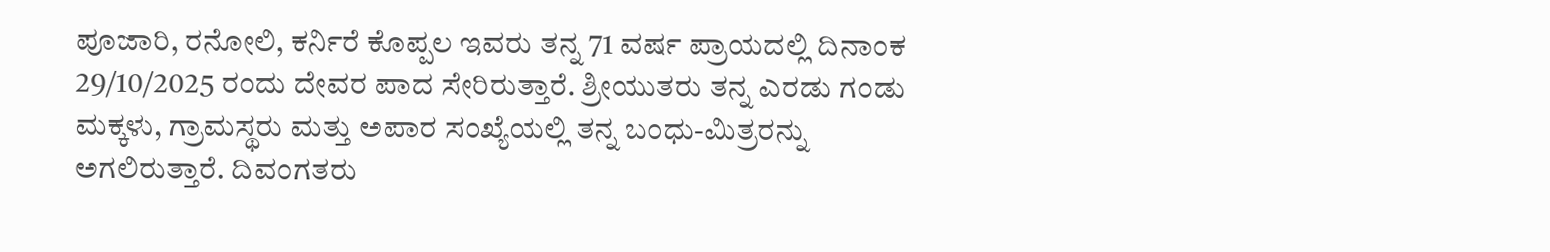ಪೂಜಾರಿ, ರನೋಲಿ, ಕರ್ನಿರೆ ಕೊಪ್ಪಲ ಇವರು ತನ್ನ 71 ವರ್ಷ ಪ್ರಾಯದಲ್ಲಿ ದಿನಾಂಕ 29/10/2025 ರಂದು ದೇವರ ಪಾದ ಸೇರಿರುತ್ತಾರೆ. ಶ್ರೀಯುತರು ತನ್ನ ಎರಡು ಗಂಡು ಮಕ್ಕಳು, ಗ್ರಾಮಸ್ಥರು ಮತ್ತು ಅಪಾರ ಸಂಖ್ಯೆಯಲ್ಲಿ ತನ್ನ ಬಂಧು-ಮಿತ್ರರನ್ನು ಅಗಲಿರುತ್ತಾರೆ. ದಿವಂಗತರು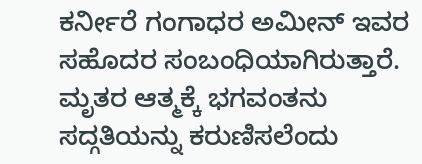ಕರ್ನೀರೆ ಗಂಗಾಧರ ಅಮೀನ್ ಇವರ ಸಹೊದರ ಸಂಬಂಧಿಯಾಗಿರುತ್ತಾರೆ. ಮೃತರ ಆತ್ಮಕ್ಕೆ ಭಗವಂತನು ಸದ್ಗತಿಯನ್ನು ಕರುಣಿಸಲೆಂದು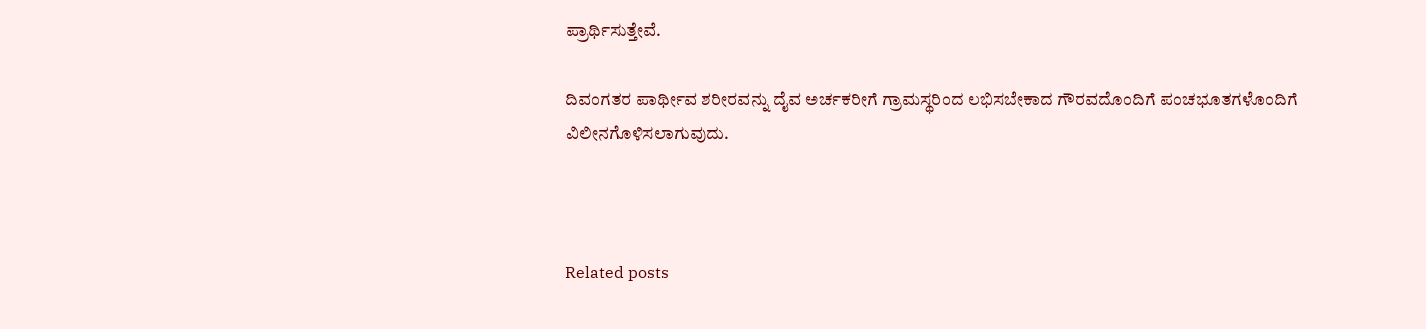ಪ್ರಾರ್ಥಿಸುತ್ತೇವೆ.

ದಿವಂಗತರ ಪಾರ್ಥೀವ ಶರೀರವನ್ನು ದೈವ ಅರ್ಚಕರೀಗೆ ಗ್ರಾಮಸ್ಥರಿಂದ ಲಭಿಸಬೇಕಾದ ಗೌರವದೊಂದಿಗೆ ಪಂಚಭೂತಗಳೊಂದಿಗೆ ವಿಲೀನಗೊಳಿಸಲಾಗುವುದು.



Related posts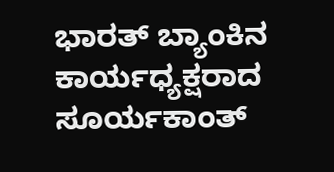ಭಾರತ್ ಬ್ಯಾಂಕಿನ ಕಾರ್ಯಧ್ಯಕ್ಷರಾದ ಸೂರ್ಯಕಾಂತ್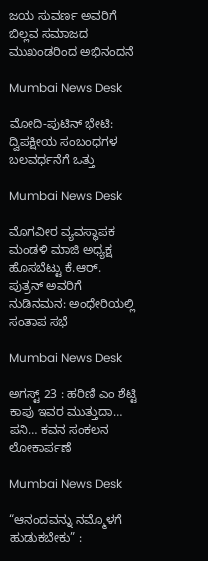ಜಯ ಸುವರ್ಣ ಅವರಿಗೆ ಬಿಲ್ಲವ ಸಮಾಜದ ಮುಖಂಡರಿಂದ ಅಭಿನಂದನೆ

Mumbai News Desk

ಮೋದಿ-ಪುಟಿನ್ ಭೇಟಿ: ದ್ವಿಪಕ್ಷೀಯ ಸಂಬಂಧಗಳ ಬಲವರ್ಧನೆಗೆ ಒತ್ತು

Mumbai News Desk

ಮೊಗವೀರ ವ್ಯವಸ್ಥಾಪಕ ಮಂಡಳಿ ಮಾಜಿ ಅಧ್ಯಕ್ಷ ಹೊಸಬೆಟ್ಟು ಕೆ.ಆರ್. ಪುತ್ರನ್ ಅವರಿಗೆ ನುಡಿನಮನ: ಅಂಧೇರಿಯಲ್ಲಿ ಸಂತಾಪ ಸಭೆ

Mumbai News Desk

ಅಗಸ್ಟ್ 23 : ಹರಿಣಿ ಎಂ ಶೆಟ್ಟಿ ಕಾಪು ಇವರ ಮುತ್ತುದಾ… ಪನಿ… ಕವನ ಸಂಕಲನ ಲೋಕಾರ್ಪಣೆ

Mumbai News Desk

“ಆನಂದವನ್ನು ನಮ್ಮೊಳಗೆ ಹುಡುಕಬೇಕು” :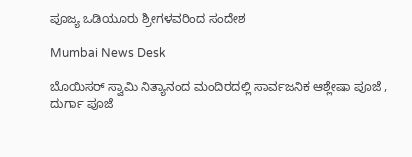ಪೂಜ್ಯ ಒಡಿಯೂರು ಶ್ರೀಗಳವರಿಂದ ಸಂದೇಶ

Mumbai News Desk

ಬೊಯಿಸರ್ ಸ್ವಾಮಿ ನಿತ್ಯಾನಂದ ಮಂದಿರದಲ್ಲಿ ಸಾರ್ವಜನಿಕ ಆಶ್ಲೇಷಾ ಪೂಜೆ , ದುರ್ಗಾ ಪೂಜೆ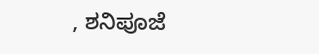, ಶನಿಪೂಜೆ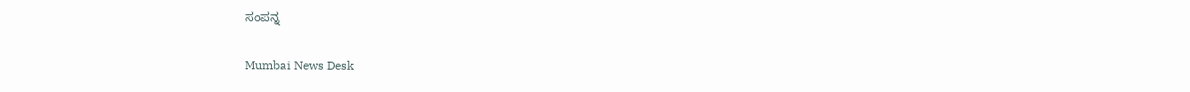ಸಂಪನ್ನ

Mumbai News Desk